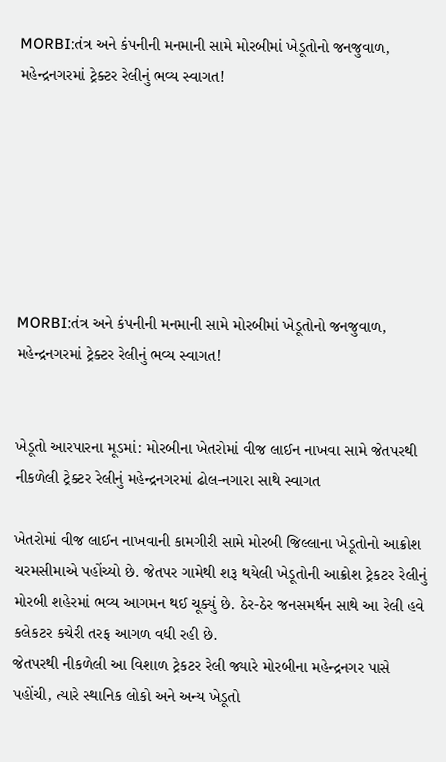MORBI:તંત્ર અને કંપનીની મનમાની સામે મોરબીમાં ખેડૂતોનો જનજુવાળ, મહેન્દ્રનગરમાં ટ્રેક્ટર રેલીનું ભવ્ય સ્વાગત!







MORBI:તંત્ર અને કંપનીની મનમાની સામે મોરબીમાં ખેડૂતોનો જનજુવાળ, મહેન્દ્રનગરમાં ટ્રેક્ટર રેલીનું ભવ્ય સ્વાગત!


ખેડૂતો આરપારના મૂડમાં: મોરબીના ખેતરોમાં વીજ લાઈન નાખવા સામે જેતપરથી નીકળેલી ટ્રેક્ટર રેલીનું મહેન્દ્રનગરમાં ઢોલ-નગારા સાથે સ્વાગત

ખેતરોમાં વીજ લાઈન નાખવાની કામગીરી સામે મોરબી જિલ્લાના ખેડૂતોનો આક્રોશ ચરમસીમાએ પહોંચ્યો છે. જેતપર ગામેથી શરૂ થયેલી ખેડૂતોની આક્રોશ ટ્રેકટર રેલીનું મોરબી શહેરમાં ભવ્ય આગમન થઈ ચૂક્યું છે. ઠેર-ઠેર જનસમર્થન સાથે આ રેલી હવે કલેકટર કચેરી તરફ આગળ વધી રહી છે.
જેતપરથી નીકળેલી આ વિશાળ ટ્રેકટર રેલી જ્યારે મોરબીના મહેન્દ્રનગર પાસે પહોંચી, ત્યારે સ્થાનિક લોકો અને અન્ય ખેડૂતો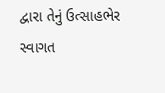દ્વારા તેનું ઉત્સાહભેર સ્વાગત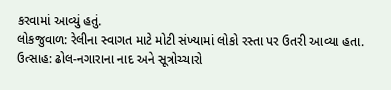કરવામાં આવ્યું હતું.
લોકજુવાળ: રેલીના સ્વાગત માટે મોટી સંખ્યામાં લોકો રસ્તા પર ઉતરી આવ્યા હતા.
ઉત્સાહ: ઢોલ-નગારાના નાદ અને સૂત્રોચ્ચારો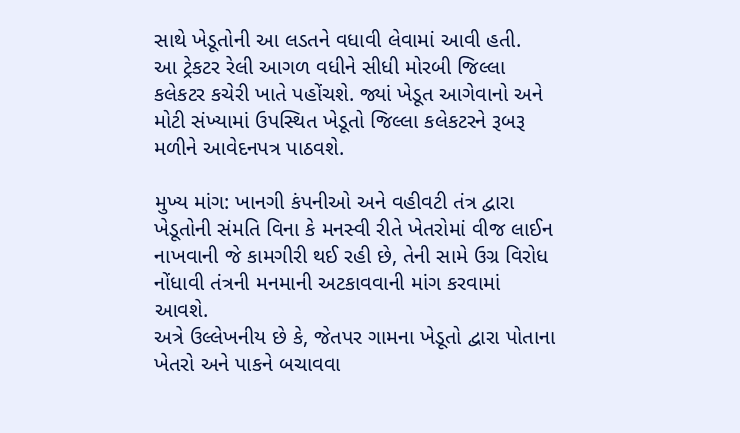સાથે ખેડૂતોની આ લડતને વધાવી લેવામાં આવી હતી.
આ ટ્રેકટર રેલી આગળ વધીને સીધી મોરબી જિલ્લા કલેકટર કચેરી ખાતે પહોંચશે. જ્યાં ખેડૂત આગેવાનો અને મોટી સંખ્યામાં ઉપસ્થિત ખેડૂતો જિલ્લા કલેકટરને રૂબરૂ મળીને આવેદનપત્ર પાઠવશે.

મુખ્ય માંગ: ખાનગી કંપનીઓ અને વહીવટી તંત્ર દ્વારા ખેડૂતોની સંમતિ વિના કે મનસ્વી રીતે ખેતરોમાં વીજ લાઈન નાખવાની જે કામગીરી થઈ રહી છે, તેની સામે ઉગ્ર વિરોધ નોંધાવી તંત્રની મનમાની અટકાવવાની માંગ કરવામાં આવશે.
અત્રે ઉલ્લેખનીય છે કે, જેતપર ગામના ખેડૂતો દ્વારા પોતાના ખેતરો અને પાકને બચાવવા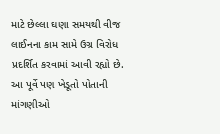માટે છેલ્લા ઘણા સમયથી વીજ લાઈનના કામ સામે ઉગ્ર વિરોધ પ્રદર્શિત કરવામાં આવી રહ્યો છે. આ પૂર્વે પણ ખેડૂતો પોતાની માંગણીઓ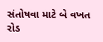સંતોષવા માટે બે વખત રોડ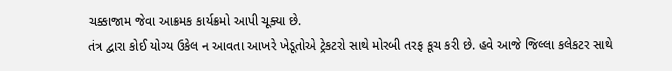ચક્કાજામ જેવા આક્રમક કાર્યક્રમો આપી ચૂક્યા છે.
તંત્ર દ્વારા કોઈ યોગ્ય ઉકેલ ન આવતા આખરે ખેડૂતોએ ટ્રેકટરો સાથે મોરબી તરફ કૂચ કરી છે. હવે આજે જિલ્લા કલેકટર સાથે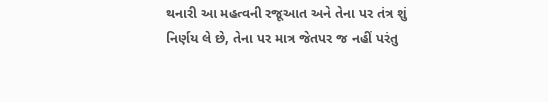થનારી આ મહત્વની રજૂઆત અને તેના પર તંત્ર શું નિર્ણય લે છે, તેના પર માત્ર જેતપર જ નહીં પરંતુ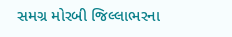સમગ્ર મોરબી જિલ્લાભરના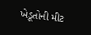ખેડૂતોની મીટ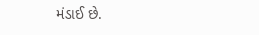મંડાઈ છે.